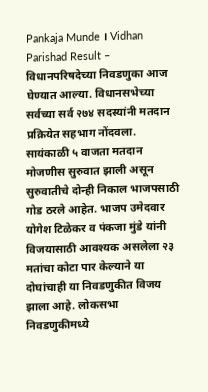Pankaja Munde । Vidhan Parishad Result – विधानपरिषदेच्या निवडणुका आज घेण्यात आल्या. विधानसभेच्या सर्वच्या सर्व २७४ सदस्यांनी मतदान प्रक्रियेत सहभाग नोंदवला. सायंकाळी ५ वाजता मतदान मोजणीस सुरुवात झाली असून सुरुवातीचे दोन्ही निकाल भाजपसाठी गोड ठरले आहेत. भाजप उमेदवार योगेश टिळेकर व पंकजा मुंडे यांनी विजयासाठी आवश्यक असलेला २३ मतांचा कोटा पार केल्याने या दोघांचाही या निवडणुकीत विजय झाला आहे. लोकसभा निवडणुकीमध्ये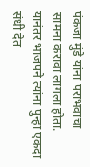पंकजा मुंडे यांना पराभवाचा सामना करावा लागला होता. यानंतर भाजपने त्यांना पुन्हा एकदा संधी देत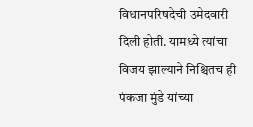विधानपरिषदेची उमेदवारी दिली होती. यामध्ये त्यांचा विजय झाल्याने निश्चितच ही पंकजा मुंडे यांच्या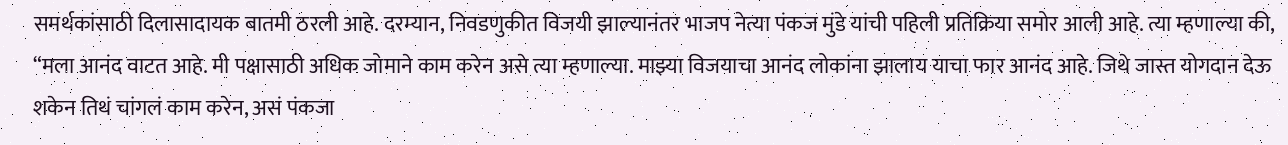समर्थकांसाठी दिलासादायक बातमी ठरली आहे. दरम्यान, निवडणुकीत विजयी झाल्यानंतर भाजप नेत्या पंकज मुंडे यांची पहिली प्रतिक्रिया समोर आली आहे. त्या म्हणाल्या की, “मला आनंद वाटत आहे. मी पक्षासाठी अधिक जोमाने काम करेन असे त्या म्हणाल्या. माझ्या विजयाचा आनंद लोकांना झालाय याचा फार आनंद आहे. जिथे जास्त योगदान देऊ शकेन तिथं चांगलं काम करेन, असं पंकजा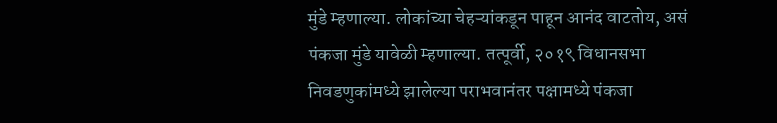मुंडे म्हणाल्या. लोकांच्या चेहऱ्यांकडून पाहून आनंद वाटतोय, असं पंकजा मुंडे यावेळी म्हणाल्या. तत्पूर्वी, २०१९ विधानसभा निवडणुकांमध्ये झालेल्या पराभवानंतर पक्षामध्ये पंकजा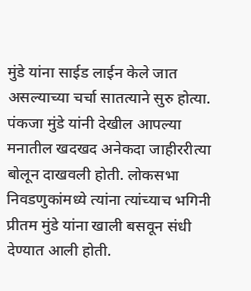मुंडे यांना साईड लाईन केले जात असल्याच्या चर्चा सातत्याने सुरु होत्या. पंकजा मुंडे यांनी देखील आपल्या मनातील खदखद अनेकदा जाहीररीत्या बोलून दाखवली होती. लोकसभा निवडणुकांमध्ये त्यांना त्यांच्याच भगिनी प्रीतम मुंडे यांना खाली बसवून संधी देण्यात आली होती.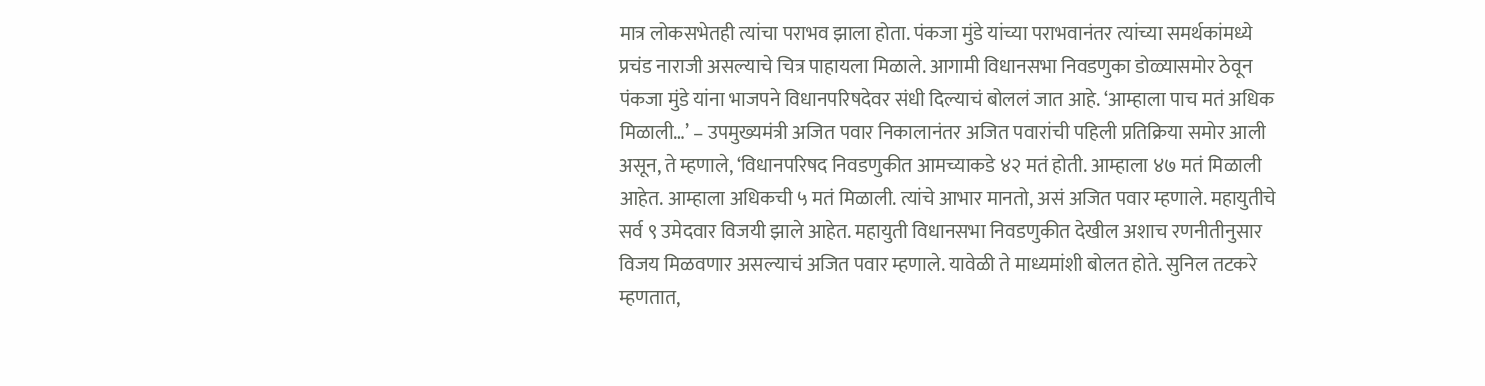मात्र लोकसभेतही त्यांचा पराभव झाला होता. पंकजा मुंडे यांच्या पराभवानंतर त्यांच्या समर्थकांमध्ये प्रचंड नाराजी असल्याचे चित्र पाहायला मिळाले. आगामी विधानसभा निवडणुका डोळ्यासमोर ठेवून पंकजा मुंडे यांना भाजपने विधानपरिषदेवर संधी दिल्याचं बोललं जात आहे. ‘आम्हाला पाच मतं अधिक मिळाली…’ – उपमुख्यमंत्री अजित पवार निकालानंतर अजित पवारांची पहिली प्रतिक्रिया समोर आली असून, ते म्हणाले, ‘विधानपरिषद निवडणुकीत आमच्याकडे ४२ मतं होती. आम्हाला ४७ मतं मिळाली आहेत. आम्हाला अधिकची ५ मतं मिळाली. त्यांचे आभार मानतो, असं अजित पवार म्हणाले. महायुतीचे सर्व ९ उमेदवार विजयी झाले आहेत. महायुती विधानसभा निवडणुकीत देखील अशाच रणनीतीनुसार विजय मिळवणार असल्याचं अजित पवार म्हणाले. यावेळी ते माध्यमांशी बोलत होते. सुनिल तटकरे म्हणतात,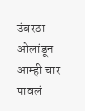उंबरठा ओलांडून आम्ही चार पावलं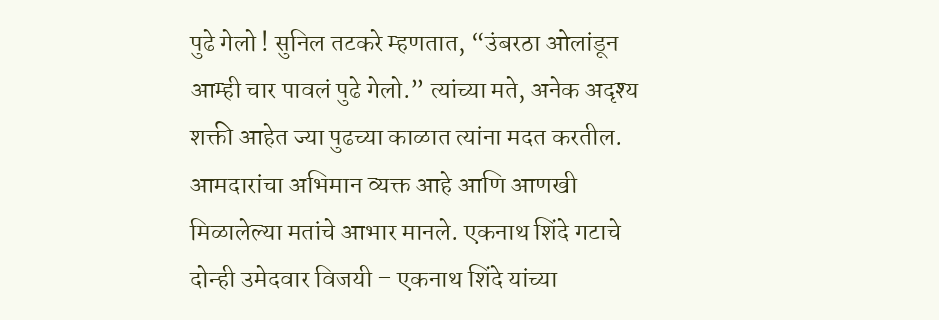पुढे गेलो ! सुनिल तटकरे म्हणतात, “उंबरठा ओलांडून आम्ही चार पावलं पुढे गेलो.” त्यांच्या मते, अनेक अदृश्य शक्ती आहेत ज्या पुढच्या काळात त्यांना मदत करतील. आमदारांचा अभिमान व्यक्त आहे आणि आणखी मिळालेल्या मतांचे आभार मानले. एकनाथ शिंदे गटाचे दोन्ही उमेदवार विजयी – एकनाथ शिंदे यांच्या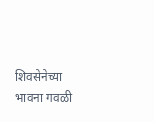शिवसेनेच्या भावना गवळी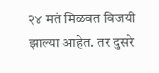२४ मतं मिळवत विजयी झाल्या आहेत. तर दुसरे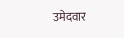उमेदवार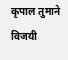कृपाल तुमाने विजयी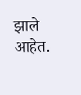झाले आहेत.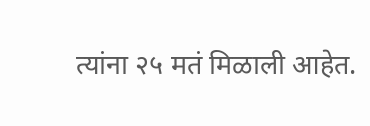त्यांना २५ मतं मिळाली आहेत.